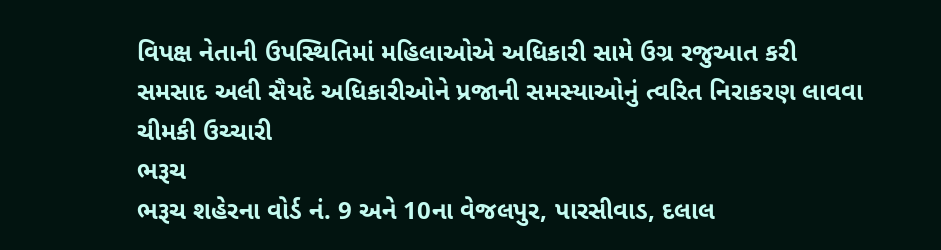વિપક્ષ નેતાની ઉપસ્થિતિમાં મહિલાઓએ અધિકારી સામે ઉગ્ર રજુઆત કરી
સમસાદ અલી સૈયદે અધિકારીઓને પ્રજાની સમસ્યાઓનું ત્વરિત નિરાકરણ લાવવા ચીમકી ઉચ્ચારી
ભરૂચ
ભરૂચ શહેરના વોર્ડ નં. 9 અને 10ના વેજલપુર, પારસીવાડ, દલાલ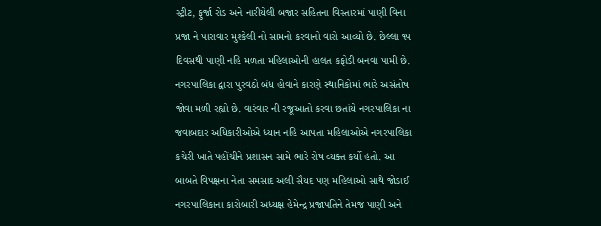સ્ટ્રીટ, ફુર્જા રોડ અને નારીયેલી બજાર સહિતના વિસ્તારમાં પાણી વિના પ્રજા ને પારાવાર મુશ્કેલી નો સામનો કરવાનો વારો આવ્યો છે. છેલ્લા ૧૫ દિવસથી પાણી નહિ મળતા મહિલાઓની હાલત કફોડી બનવા પામી છે. નગરપાલિકા દ્વારા પુરવઠો બંધ હોવાને કારણે સ્થાનિકોમાં ભારે અસંતોષ જોવા મળી રહ્યો છે. વારંવાર ની રજૂઆતો કરવા છતાંયે નગરપાલિકા ના જવાબદાર અધિકારીઓએ ધ્યાન નહિ આપતા મહિલાઓએ નગરપાલિકા કચેરી ખાતે પહોંચીને પ્રશાસન સામે ભારે રોષ વ્યક્ત કર્યો હતો. આ બાબતે વિપક્ષના નેતા સમસાદ અલી સૈયદ પણ મહિલાઓ સાથે જોડાઈ નગરપાલિકાના કારોબારી અધ્યક્ષ હેમેન્દ્ર પ્રજાપતિને તેમજ પાણી અને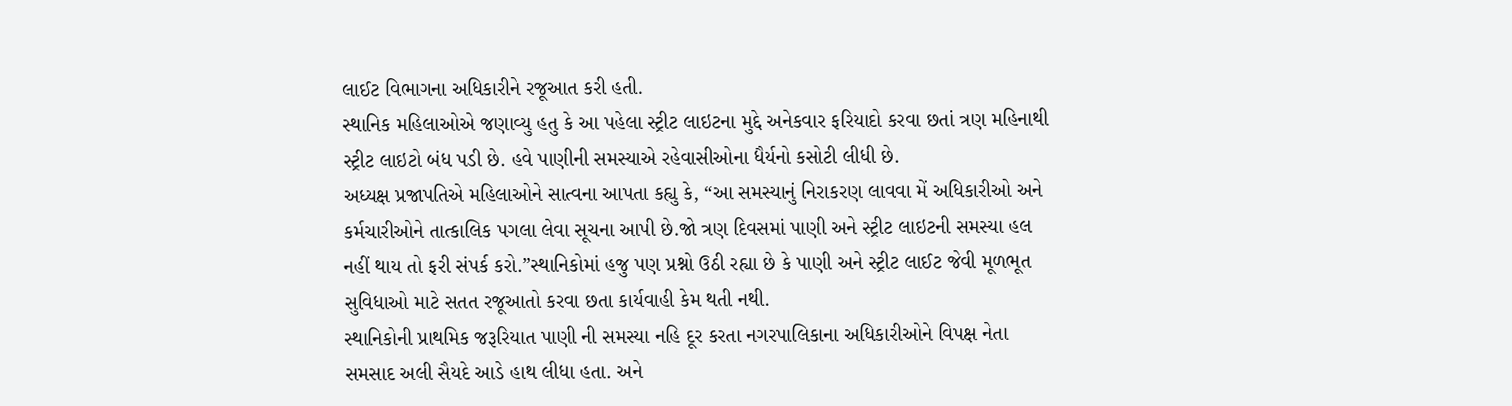લાઈટ વિભાગના અધિકારીને રજૂઆત કરી હતી.
સ્થાનિક મહિલાઓએ જણાવ્યુ હતુ કે આ પહેલા સ્ટ્રીટ લાઇટના મુદ્દે અનેકવાર ફરિયાદો કરવા છતાં ત્રણ મહિનાથી સ્ટ્રીટ લાઇટો બંધ પડી છે. હવે પાણીની સમસ્યાએ રહેવાસીઓના ધૈર્યનો કસોટી લીધી છે.
અધ્યક્ષ પ્રજાપતિએ મહિલાઓને સાત્વના આપતા કહ્યુ કે, “આ સમસ્યાનું નિરાકરણ લાવવા મેં અધિકારીઓ અને કર્મચારીઓને તાત્કાલિક પગલા લેવા સૂચના આપી છે.જો ત્રણ દિવસમાં પાણી અને સ્ટ્રીટ લાઇટની સમસ્યા હલ નહીં થાય તો ફરી સંપર્ક કરો.”સ્થાનિકોમાં હજુ પણ પ્રશ્નો ઉઠી રહ્યા છે કે પાણી અને સ્ટ્રીટ લાઈટ જેવી મૂળભૂત સુવિધાઓ માટે સતત રજૂઆતો કરવા છતા કાર્યવાહી કેમ થતી નથી.
સ્થાનિકોની પ્રાથમિક જરૂરિયાત પાણી ની સમસ્યા નહિ દૂર કરતા નગરપાલિકાના અધિકારીઓને વિપક્ષ નેતા સમસાદ અલી સૈયદે આડે હાથ લીધા હતા. અને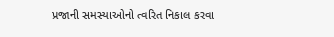પ્રજાની સમસ્યાઓનો ત્વરિત નિકાલ કરવા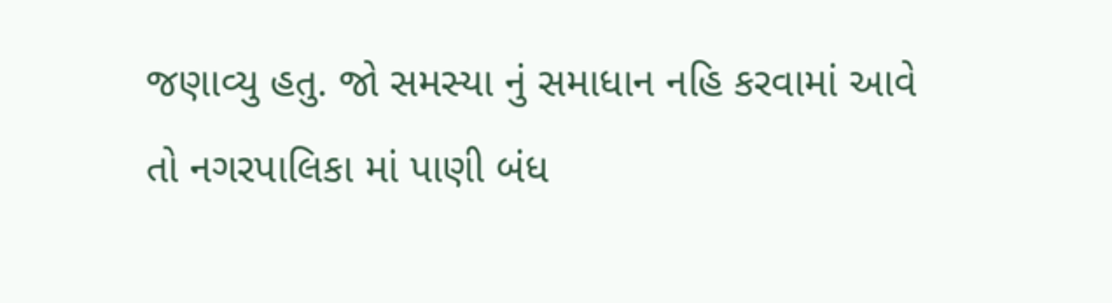જણાવ્યુ હતુ. જો સમસ્યા નું સમાધાન નહિ કરવામાં આવે તો નગરપાલિકા માં પાણી બંધ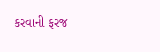કરવાની ફરજ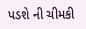પડશે ની ચીમકી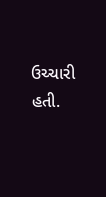ઉચ્ચારી હતી.